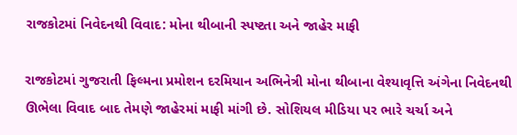રાજકોટમાં નિવેદનથી વિવાદ: મોના થીબાની સ્પષ્ટતા અને જાહેર માફી

રાજકોટમાં ગુજરાતી ફિલ્મના પ્રમોશન દરમિયાન અભિનેત્રી મોના થીબાના વેશ્યાવૃત્તિ અંગેના નિવેદનથી ઊભેલા વિવાદ બાદ તેમણે જાહેરમાં માફી માંગી છે. સોશિયલ મીડિયા પર ભારે ચર્ચા અને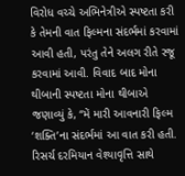વિરોધ વચ્ચે અભિનેત્રીએ સ્પષ્ટતા કરી કે તેમની વાત ફિલ્મના સંદર્ભમાં કરવામાં આવી હતી, પરંતુ તેને અલગ રીતે રજૂ કરવામાં આવી. વિવાદ બાદ મોના થીબાની સ્પષ્ટતા મોના થીબાએ જણાવ્યું કે, “મેં મારી આવનારી ફિલ્મ ‘શક્તિ’ના સંદર્ભમાં આ વાત કરી હતી. રિસર્ચ દરમિયાન વેશ્યાવૃત્તિ સાથે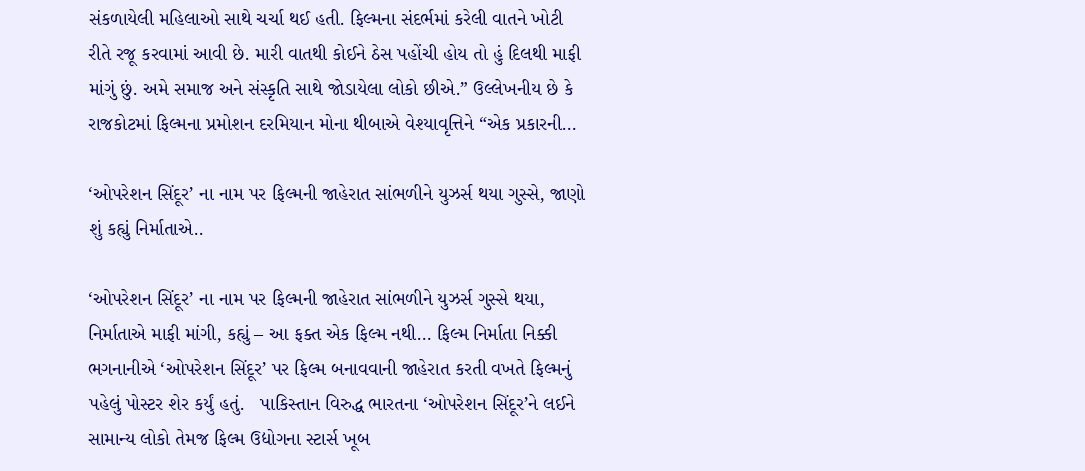સંકળાયેલી મહિલાઓ સાથે ચર્ચા થઈ હતી. ફિલ્મના સંદર્ભમાં કરેલી વાતને ખોટી રીતે રજૂ કરવામાં આવી છે. મારી વાતથી કોઈને ઠેસ પહોંચી હોય તો હું દિલથી માફી માંગું છું. અમે સમાજ અને સંસ્કૃતિ સાથે જોડાયેલા લોકો છીએ.” ઉલ્લેખનીય છે કે રાજકોટમાં ફિલ્મના પ્રમોશન દરમિયાન મોના થીબાએ વેશ્યાવૃત્તિને “એક પ્રકારની…

‘ઓપરેશન સિંદૂર’ ના નામ પર ફિલ્મની જાહેરાત સાંભળીને યુઝર્સ થયા ગુસ્સે, જાણો શું કહ્યું નિર્માતાએ..

‘ઓપરેશન સિંદૂર’ ના નામ પર ફિલ્મની જાહેરાત સાંભળીને યુઝર્સ ગુસ્સે થયા, નિર્માતાએ માફી માંગી, કહ્યું – આ ફક્ત એક ફિલ્મ નથી… ફિલ્મ નિર્માતા નિક્કી ભગનાનીએ ‘ઓપરેશન સિંદૂર’ પર ફિલ્મ બનાવવાની જાહેરાત કરતી વખતે ફિલ્મનું પહેલું પોસ્ટર શેર કર્યું હતું.   પાકિસ્તાન વિરુદ્ધ ભારતના ‘ઓપરેશન સિંદૂર’ને લઈને સામાન્ય લોકો તેમજ ફિલ્મ ઉદ્યોગના સ્ટાર્સ ખૂબ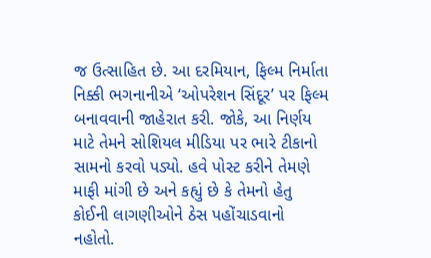જ ઉત્સાહિત છે. આ દરમિયાન, ફિલ્મ નિર્માતા નિક્કી ભગનાનીએ ‘ઓપરેશન સિંદૂર’ પર ફિલ્મ બનાવવાની જાહેરાત કરી. જોકે, આ નિર્ણય માટે તેમને સોશિયલ મીડિયા પર ભારે ટીકાનો સામનો કરવો પડ્યો. હવે પોસ્ટ કરીને તેમણે માફી માંગી છે અને કહ્યું છે કે તેમનો હેતુ કોઈની લાગણીઓને ઠેસ પહોંચાડવાનો નહોતો.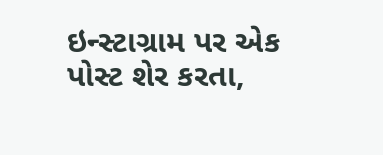ઇન્સ્ટાગ્રામ પર એક પોસ્ટ શેર કરતા,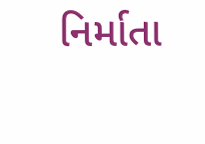નિર્માતા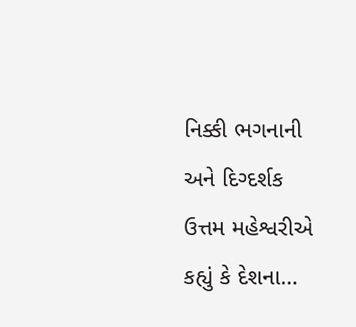નિક્કી ભગનાની અને દિગ્દર્શક ઉત્તમ મહેશ્વરીએ કહ્યું કે દેશના…